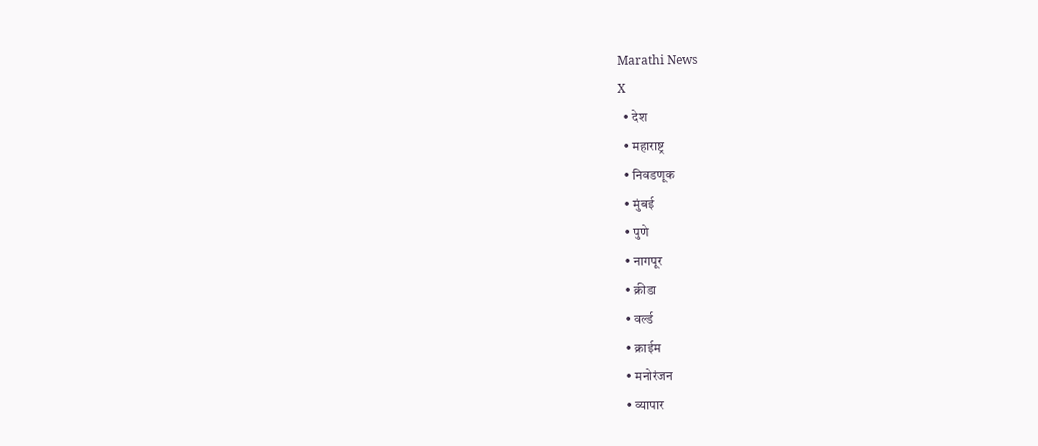Marathi News
X
  • देश
  • महाराष्ट्र
  • निवडणूक
  • मुंबई
  • पुणे
  • नागपूर
  • क्रीडा
  • वर्ल्ड
  • क्राईम
  • मनोरंजन
  • व्यापार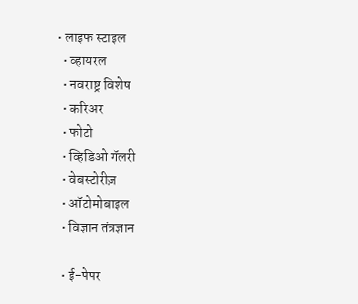• लाइफ स्टाइल
  • व्हायरल
  • नवराष्ट्र विशेष
  • करिअर
  • फोटो
  • व्हिडिओ गॅलरी
  • वेबस्टोरीज़
  • ऑटोमोबाइल
  • विज्ञान तंत्रज्ञान

  • ई-पेपर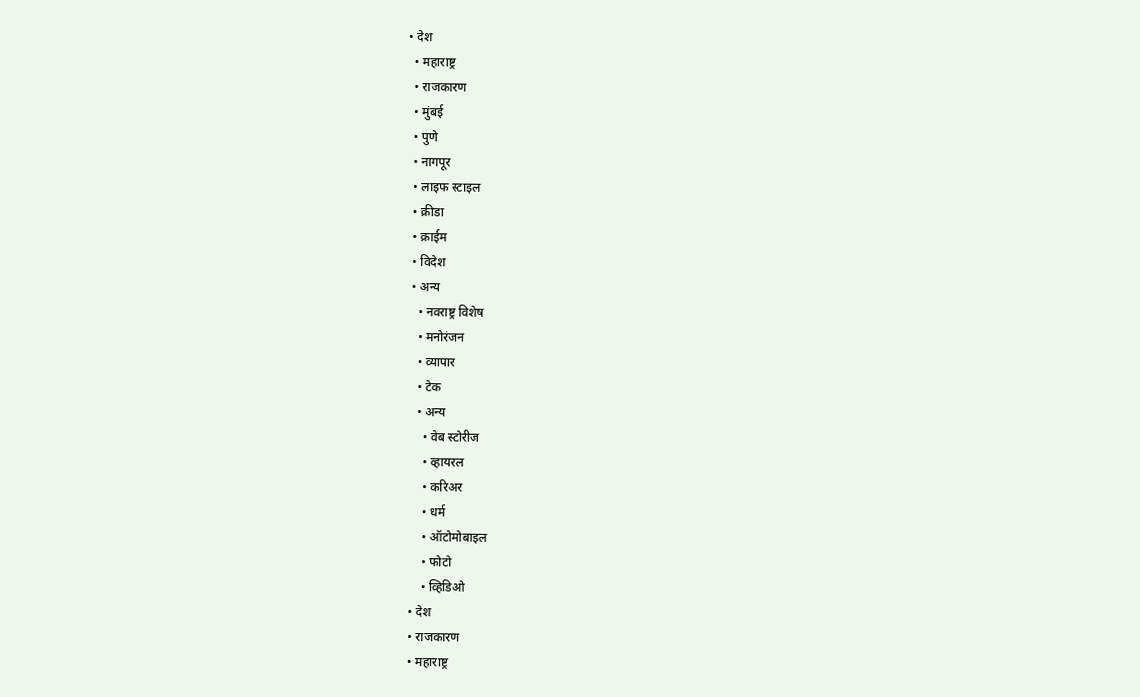• देश
  • महाराष्ट्र
  • राजकारण
  • मुंबई
  • पुणे
  • नागपूर
  • लाइफ स्टाइल
  • क्रीडा
  • क्राईम
  • विदेश
  • अन्य
    • नवराष्ट्र विशेष
    • मनोरंजन
    • व्यापार
    • टेक
    • अन्य
      • वेब स्टोरीज
      • व्हायरल
      • करिअर
      • धर्म
      • ऑटोमोबाइल
      • फोटो
      • व्हिडिओ
  • देश
  • राजकारण
  • महाराष्ट्र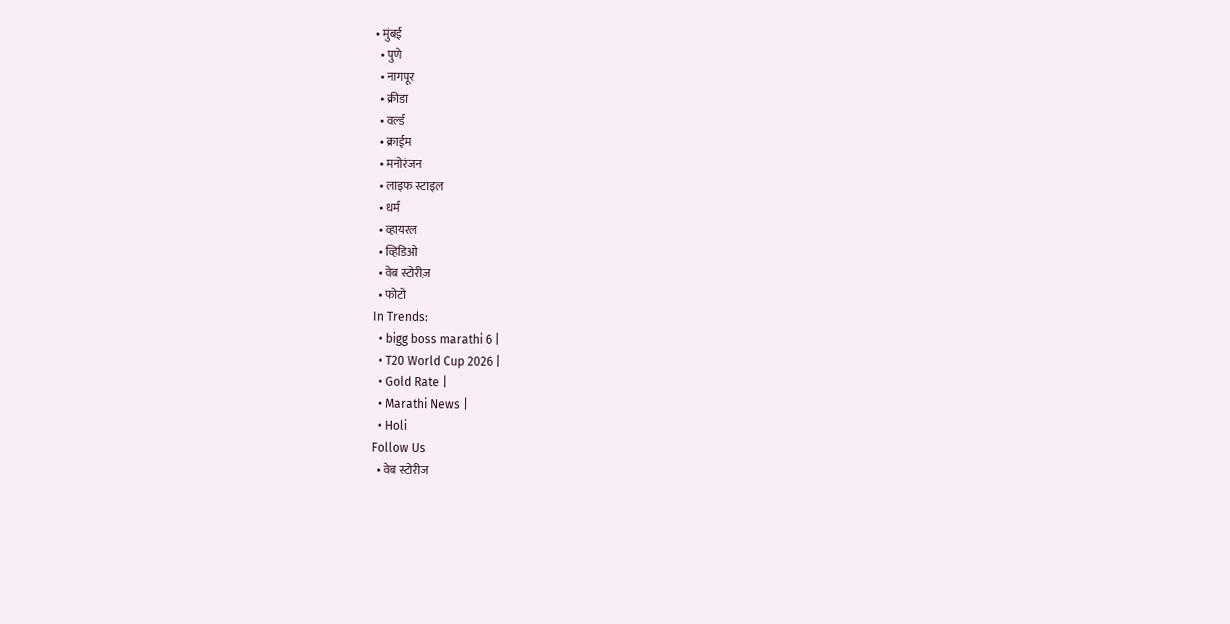• मुंबई
  • पुणे
  • नागपूर
  • क्रीडा
  • वर्ल्ड
  • क्राईम
  • मनोरंजन
  • लाइफ स्टाइल
  • धर्म
  • व्हायरल
  • व्हिडिओ
  • वेब स्टोरीज़
  • फोटो
In Trends:
  • bigg boss marathi 6 |
  • T20 World Cup 2026 |
  • Gold Rate |
  • Marathi News |
  • Holi
Follow Us
  • वेब स्टोरीज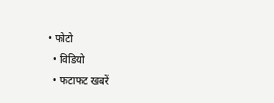• फोटो
  • विडियो
  • फटाफट खबरें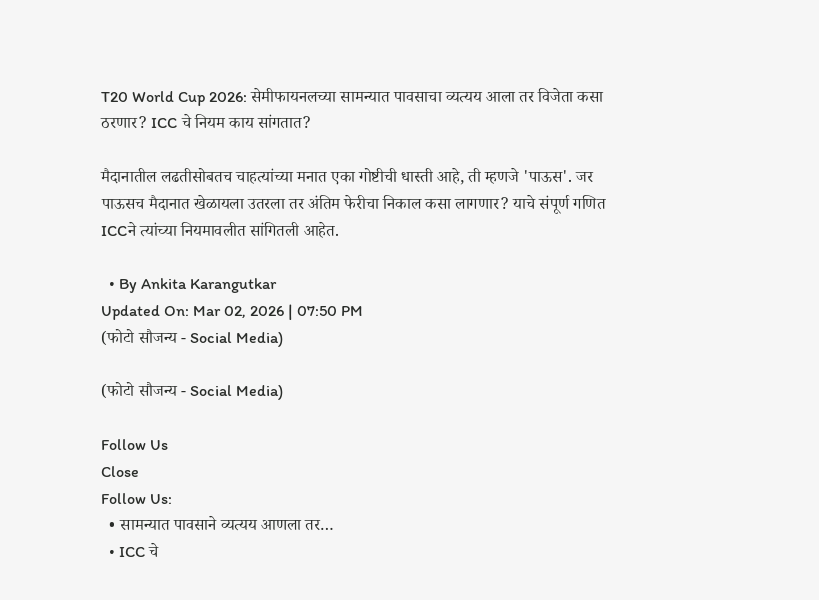T20 World Cup 2026: सेमीफायनलच्या सामन्यात पावसाचा व्यत्यय आला तर विजेता कसा ठरणार? ICC चे नियम काय सांगतात?

मैदानातील लढतीसोबतच चाहत्यांच्या मनात एका गोष्टीची धास्ती आहे, ती म्हणजे 'पाऊस'. जर पाऊसच मैदानात खेळायला उतरला तर अंतिम फेरीचा निकाल कसा लागणार? याचे संपूर्ण गणित ICCने त्यांच्या नियमावलीत सांगितली आहेत.

  • By Ankita Karangutkar
Updated On: Mar 02, 2026 | 07:50 PM
(फोटो सौजन्य - Social Media)

(फोटो सौजन्य - Social Media)

Follow Us
Close
Follow Us:
  • सामन्यात पावसाने व्यत्यय आणला तर…
  • ICC चे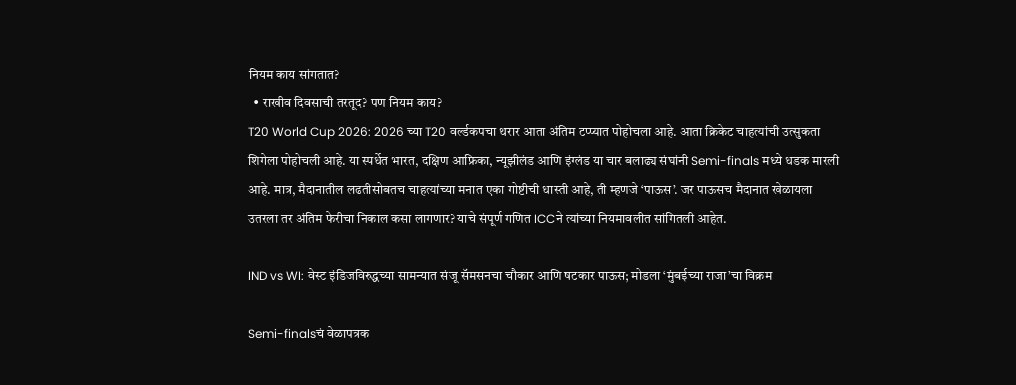नियम काय सांगतात?
  • राखीव दिवसाची तरतूद? पण नियम काय?
T20 World Cup 2026: 2026 च्या T20 वर्ल्डकपचा थरार आता अंतिम टप्प्यात पोहोचला आहे. आता क्रिकेट चाहत्यांची उत्सुकता शिगेला पोहोचली आहे. या स्पर्धेत भारत, दक्षिण आफ्रिका, न्यूझीलंड आणि इंग्लंड या चार बलाढ्य संघांनी Semi-finals मध्ये धडक मारली आहे. मात्र, मैदानातील लढतीसोबतच चाहत्यांच्या मनात एका गोष्टीची धास्ती आहे, ती म्हणजे ‘पाऊस’. जर पाऊसच मैदानात खेळायला उतरला तर अंतिम फेरीचा निकाल कसा लागणार? याचे संपूर्ण गणित ICCने त्यांच्या नियमावलीत सांगितली आहेत.

IND vs WI: वेस्ट इंडिजविरुद्धच्या सामन्यात संजू सॅमसनचा चौकार आणि षटकार पाऊस; मोडला ‘मुंबईच्या राजा’चा विक्रम

Semi-finalsचं वेळापत्रक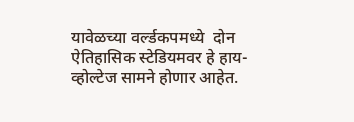यावेळच्या वर्ल्डकपमध्ये  दोन ऐतिहासिक स्टेडियमवर हे हाय-व्होल्टेज सामने होणार आहेत.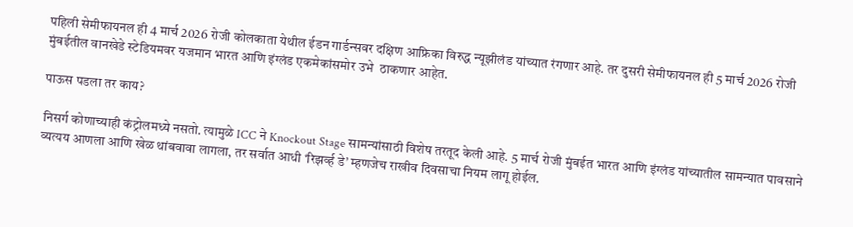पहिली सेमीफायनल ही 4 मार्च 2026 रोजी कोलकाता येथील ईडन गार्डन्सवर दक्षिण आफ्रिका विरुद्ध न्यूझीलंड यांच्यात रंगणार आहे. तर दुसरी सेमीफायनल ही 5 मार्च 2026 रोजी मुंबईतील वानखेडे स्टेडियमवर यजमान भारत आणि इंग्लंड एकमेकांसमोर उभे  ठाकणार आहेत.

पाऊस पडला तर काय?

निसर्ग कोणाच्याही कंट्रोलमध्ये नसतो. त्यामुळे ICC ने Knockout Stage सामन्यांसाठी विशेष तरतूद केली आहे. 5 मार्च रोजी मुंबईत भारत आणि इंग्लंड यांच्यातील सामन्यात पावसाने व्यत्यय आणला आणि खेळ थांबवावा लागला, तर सर्वात आधी ‘रिझर्व्ह डे’ म्हणजेच राखीव दिवसाचा नियम लागू होईल.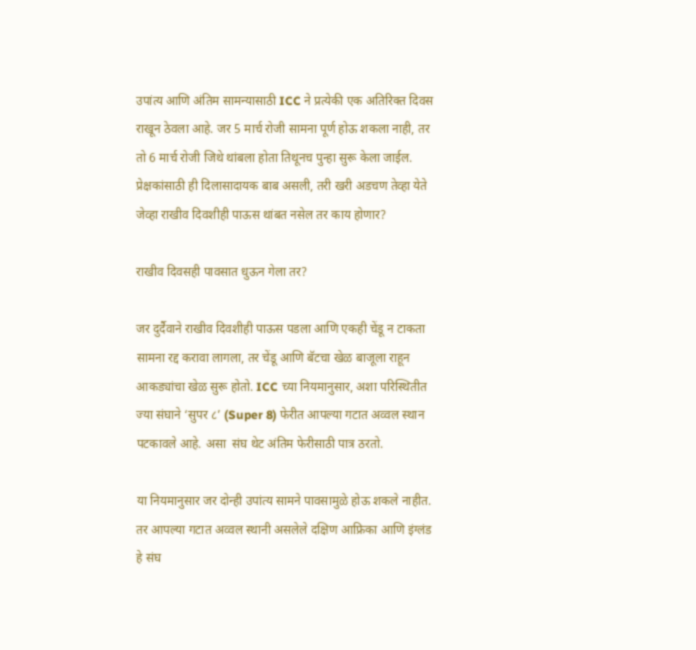उपांत्य आणि अंतिम सामन्यासाठी ICC ने प्रत्येकी एक अतिरिक्त दिवस राखून ठेवला आहे. जर 5 मार्च रोजी सामना पूर्ण होऊ शकला नाही, तर तो 6 मार्च रोजी जिथे थांबला होता तिथूनच पुन्हा सुरू केला जाईल. प्रेक्षकांसाठी ही दिलासादायक बाब असली, तरी खरी अडचण तेव्हा येते जेव्हा राखीव दिवशीही पाऊस थांबत नसेल तर काय होणार?

राखीव दिवसही पावसात धुऊन गेला तर?

जर दुर्दैवाने राखीव दिवशीही पाऊस पडला आणि एकही चेंडू न टाकता सामना रद्द करावा लागला, तर चेंडू आणि बॅटचा खेळ बाजूला राहून आकड्यांचा खेळ सुरू होतो. ICC च्या नियमानुसार, अशा परिस्थितीत ज्या संघाने ‘सुपर ८’ (Super 8) फेरीत आपल्या गटात अव्वल स्थान पटकावले आहे. असा  संघ थेट अंतिम फेरीसाठी पात्र ठरतो.

या नियमानुसार जर दोन्ही उपांत्य सामने पावसामुळे होऊ शकले नाहीत. तर आपल्या गटात अव्वल स्थानी असलेले दक्षिण आफ्रिका आणि इंग्लंड हे संघ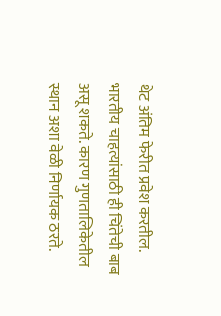थेट अंतिम फेरीत प्रवेश करतील. भारतीय चाहत्यांसाठी ही चिंतेची बाब असू शकते. कारण गुणतालिकेतील स्थान अशा वेळी निर्णायक ठरते.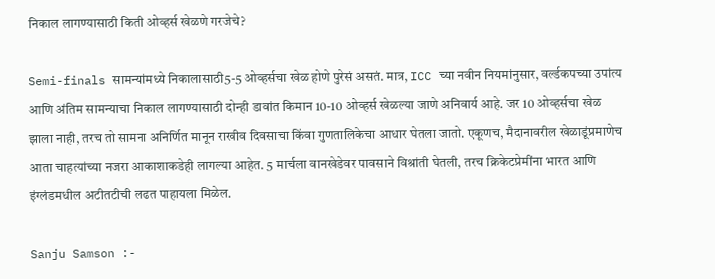निकाल लागण्यासाठी किती ओव्हर्स खेळणे गरजेचे?

Semi-finals सामन्यांमध्ये निकालासाठी5-5 ओव्हर्सचा खेळ होणे पुरेसं असतं. मात्र, ICC च्या नवीन नियमांनुसार, वर्ल्डकपच्या उपांत्य आणि अंतिम सामन्याचा निकाल लागण्यासाठी दोन्ही डावांत किमान 10-10 ओव्हर्स खेळल्या जाणे अनिवार्य आहे. जर 10 ओव्हर्सचा खेळ झाला नाही, तरच तो सामना अनिर्णित मानून राखीव दिवसाचा किंवा गुणतालिकेचा आधार घेतला जातो. एकूणच, मैदानावरील खेळाडूंप्रमाणेच आता चाहत्यांच्या नजरा आकाशाकडेही लागल्या आहेत. 5 मार्चला वानखेडेवर पावसाने विश्रांती घेतली, तरच क्रिकेटप्रेमींना भारत आणि इंग्लंडमधील अटीतटीची लढत पाहायला मिळेल.

Sanju Samson :-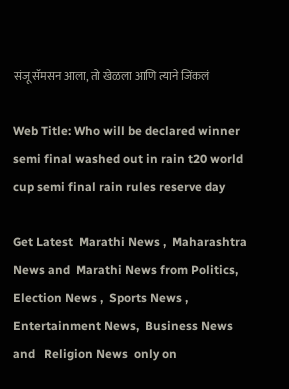संजू सॅमसन आला, तो खेळला आणि त्याने जिंकलं

Web Title: Who will be declared winner semi final washed out in rain t20 world cup semi final rain rules reserve day

Get Latest  Marathi News ,  Maharashtra News and  Marathi News from Politics,  Election News ,  Sports News ,  Entertainment News,  Business News and   Religion News  only on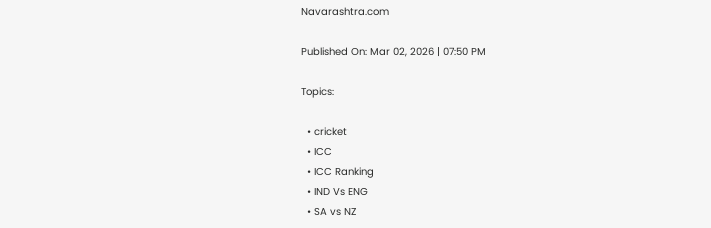Navarashtra.com

Published On: Mar 02, 2026 | 07:50 PM

Topics:

  • cricket
  • ICC
  • ICC Ranking
  • IND Vs ENG
  • SA vs NZ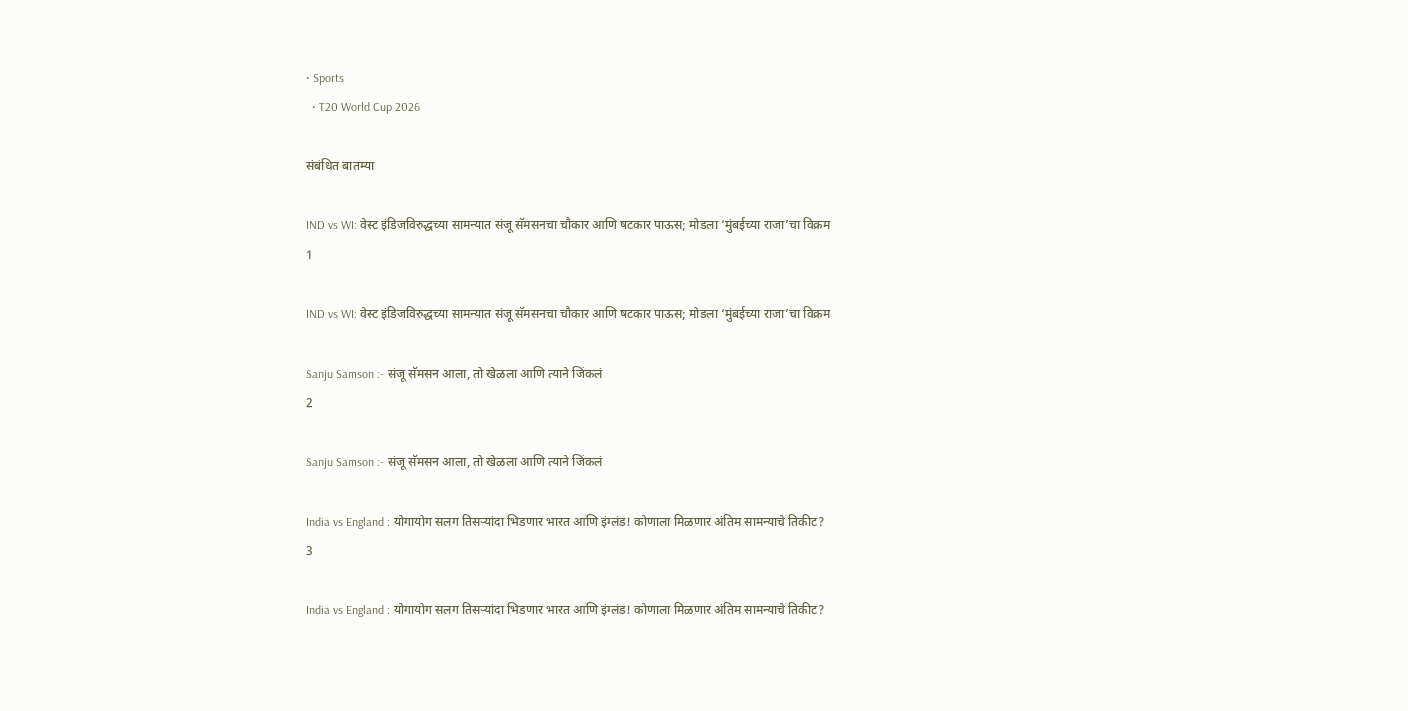• Sports
  • T20 World Cup 2026

संबंधित बातम्या

IND vs WI: वेस्ट इंडिजविरुद्धच्या सामन्यात संजू सॅमसनचा चौकार आणि षटकार पाऊस; मोडला ‘मुंबईच्या राजा’चा विक्रम
1

IND vs WI: वेस्ट इंडिजविरुद्धच्या सामन्यात संजू सॅमसनचा चौकार आणि षटकार पाऊस; मोडला ‘मुंबईच्या राजा’चा विक्रम

Sanju Samson :- संजू सॅमसन आला, तो खेळला आणि त्याने जिंकलं
2

Sanju Samson :- संजू सॅमसन आला, तो खेळला आणि त्याने जिंकलं

India vs England : योगायोग सलग तिसऱ्यांदा भिडणार भारत आणि इंग्लंड! कोणाला मिळणार अंतिम सामन्याचे तिकीट?
3

India vs England : योगायोग सलग तिसऱ्यांदा भिडणार भारत आणि इंग्लंड! कोणाला मिळणार अंतिम सामन्याचे तिकीट?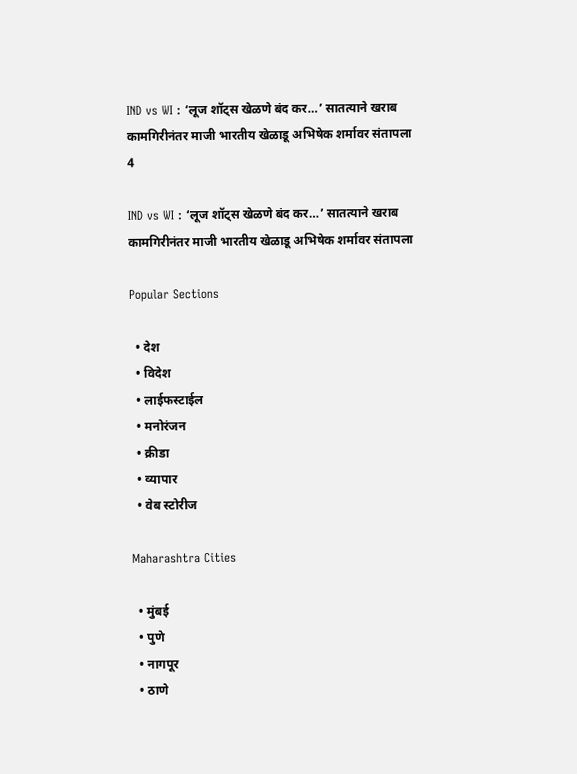IND vs WI : ‘लूज शॉट्स खेळणे बंद कर…’ सातत्याने खराब कामगिरीनंतर माजी भारतीय खेळाडू अभिषेक शर्मावर संतापला
4

IND vs WI : ‘लूज शॉट्स खेळणे बंद कर…’ सातत्याने खराब कामगिरीनंतर माजी भारतीय खेळाडू अभिषेक शर्मावर संतापला

Popular Sections

  • देश
  • विदेश
  • लाईफस्टाईल
  • मनोरंजन
  • क्रीडा
  • व्यापार
  • वेब स्टोरीज

Maharashtra Cities

  • मुंबई
  • पुणे
  • नागपूर
  • ठाणे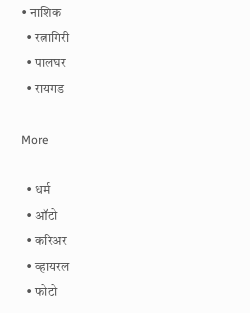• नाशिक
  • रत्नागिरी
  • पालघर
  • रायगड

More

  • धर्म
  • ऑटो
  • करिअर
  • व्हायरल
  • फोटो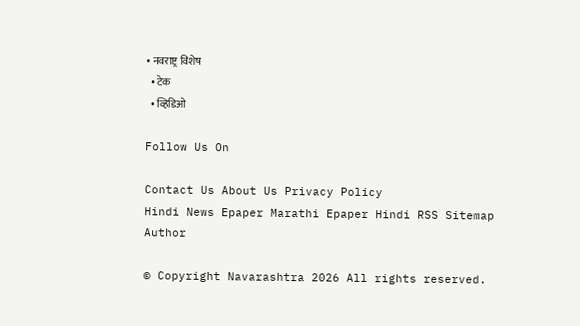• नवराष्ट्र विशेष
  • टेक
  • व्हिडिओ

Follow Us On

Contact Us About Us Privacy Policy
Hindi News Epaper Marathi Epaper Hindi RSS Sitemap Author

© Copyright Navarashtra 2026 All rights reserved.